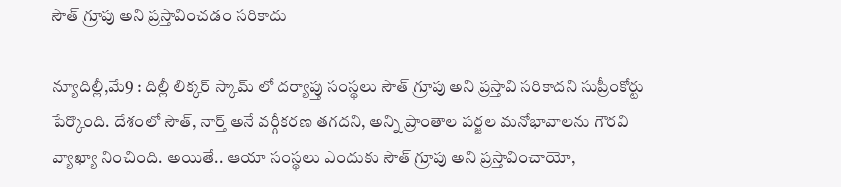సౌత్‌ ‌గ్రూపు అని ప్రస్తావించడం సరికాదు

న్యూదిల్లీ,మే9 : దిల్లీ లిక్కర్‌ ‌స్కామ్‌ ‌లో దర్యాప్తు సంస్థలు సౌత్‌ ‌గ్రూపు అని ప్రస్తావి సరికాదని సుప్రీంకోర్టు పేర్కొంది. దేశంలో సౌత్‌, నార్త్ అనే వర్గీకరణ తగదని, అన్ని ప్రాంతాల పర్జల మనోభావాలను గౌరవి వ్యాఖ్యా నించింది. అయితే.. ఆయా సంస్థలు ఎందుకు సౌత్‌ ‌గ్రూపు అని ప్రస్తావించాయో,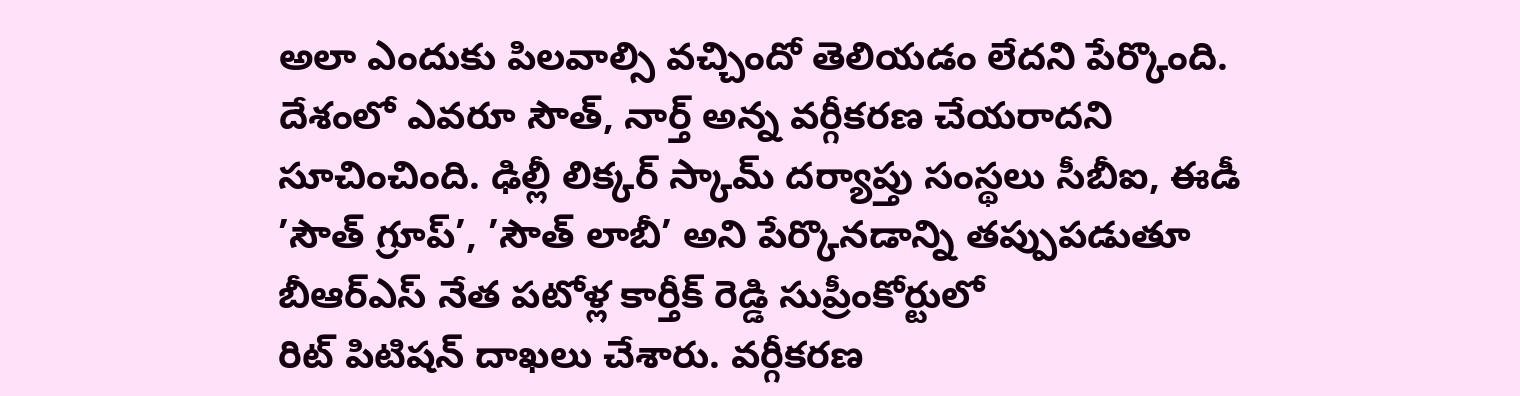అలా ఎందుకు పిలవాల్సి వచ్చిందో తెలియడం లేదని పేర్కొంది. దేశంలో ఎవరూ సౌత్‌, నార్త్ అన్న వర్గీకరణ చేయరాదని సూచించింది. ఢిల్లీ లిక్కర్‌ ‌స్కామ్‌ ‌దర్యాప్తు సంస్థలు సీబీఐ, ఈడీ ’సౌత్‌ ‌గ్రూప్‌’, ’సౌత్‌ ‌లాబీ’ అని పేర్కొనడాన్ని తప్పుపడుతూ బీఆర్‌ఎస్‌ ‌నేత పటోళ్ల కార్తీక్‌ ‌రెడ్డి సుప్రీంకోర్టులో రిట్‌ ‌పిటిషన్‌ ‌దాఖలు చేశారు. వర్గీకరణ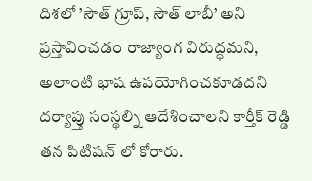దిశలో ’సౌత్‌ ‌గ్రూప్‌, సౌత్‌ ‌లాబీ’ అని ప్రస్తావించడం రాజ్యాంగ విరుద్ధమని, అలాంటి భాష ఉపయోగించకూడదని దర్యాప్తు సంస్థల్ని ఆదేశించాలని కార్తీక్‌ ‌రెడ్డి తన పిటిషన్‌ ‌లో కోరారు.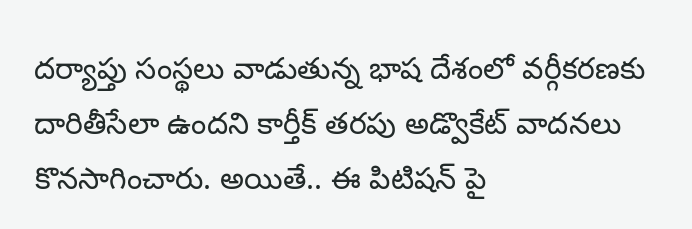దర్యాప్తు సంస్థలు వాడుతున్న భాష దేశంలో వర్గీకరణకు దారితీసేలా ఉందని కార్తీక్‌ ‌తరపు అడ్వొకేట్‌ ‌వాదనలు కొనసాగించారు. అయితే.. ఈ పిటిషన్‌ ‌పై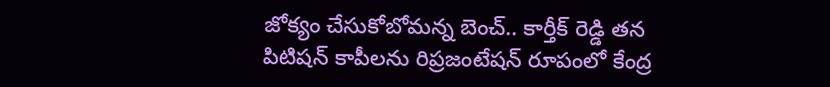జోక్యం చేసుకోబోమన్న బెంచ్‌.. కార్తీక్‌ ‌రెడ్డి తన పిటిషన్‌ ‌కాపీలను రిప్రజంటేషన్‌ ‌రూపంలో కేంద్ర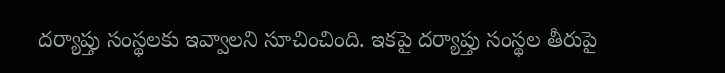దర్యాప్తు సంస్థలకు ఇవ్వాలని సూచించింది. ఇకపై దర్యాప్తు సంస్థల తీరుపై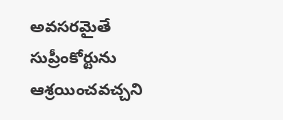అవసరమైతే సుప్రీంకోర్టును ఆశ్రయించవచ్చని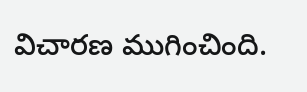విచారణ ముగించింది.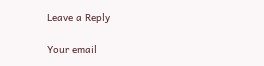Leave a Reply

Your email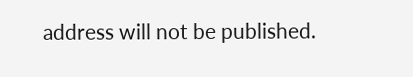address will not be published.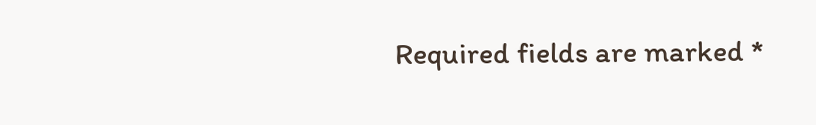Required fields are marked *